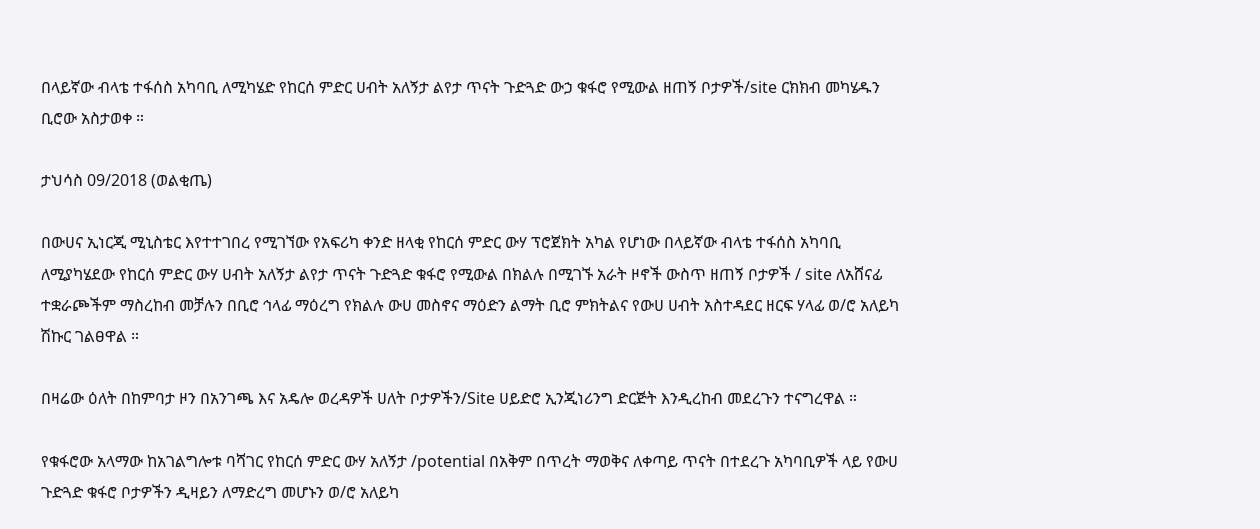በላይኛው ብላቴ ተፋሰስ አካባቢ ለሚካሄድ የከርሰ ምድር ሀብት አለኝታ ልየታ ጥናት ጉድጓድ ውኃ ቁፋሮ የሚውል ዘጠኝ ቦታዎች/site ርክክብ መካሄዱን ቢሮው አስታወቀ ።

ታህሳስ 09/2018 (ወልቂጤ)

በውሀና ኢነርጂ ሚኒስቴር እየተተገበረ የሚገኘው የአፍሪካ ቀንድ ዘላቂ የከርሰ ምድር ውሃ ፕሮጀክት አካል የሆነው በላይኛው ብላቴ ተፋሰስ አካባቢ ለሚያካሄደው የከርሰ ምድር ውሃ ሀብት አለኝታ ልየታ ጥናት ጉድጓድ ቁፋሮ የሚውል በክልሉ በሚገኙ አራት ዞኖች ውስጥ ዘጠኝ ቦታዎች / site ለአሸናፊ ተቋራጮችም ማስረከብ መቻሉን በቢሮ ኅላፊ ማዕረግ የክልሉ ውሀ መስኖና ማዕድን ልማት ቢሮ ምክትልና የውሀ ሀብት አስተዳደር ዘርፍ ሃላፊ ወ/ሮ አለይካ ሽኩር ገልፀዋል ።

በዛሬው ዕለት በከምባታ ዞን በአንገጫ እና አዴሎ ወረዳዎች ሀለት ቦታዎችን/Site ሀይድሮ ኢንጂነሪንግ ድርጅት እንዲረከብ መደረጉን ተናግረዋል ።

የቁፋሮው አላማው ከአገልግሎቱ ባሻገር የከርሰ ምድር ውሃ አለኝታ /potential በአቅም በጥረት ማወቅና ለቀጣይ ጥናት በተደረጉ አካባቢዎች ላይ የውሀ ጉድጓድ ቁፋሮ ቦታዎችን ዲዛይን ለማድረግ መሆኑን ወ/ሮ አለይካ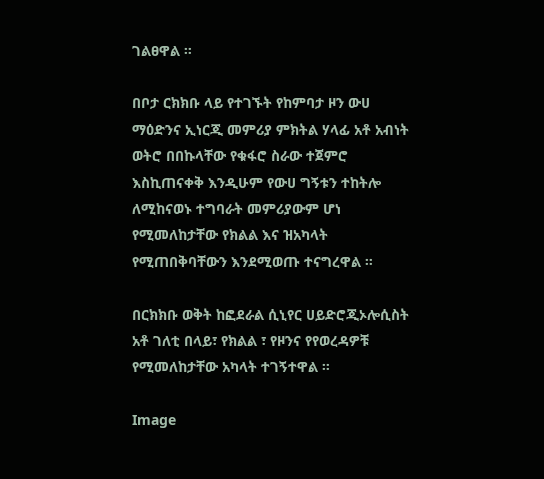ገልፀዋል ።

በቦታ ርክክቡ ላይ የተገኙት የከምባታ ዞን ውሀ ማዕድንና ኢነርጂ መምሪያ ምክትል ሃላፊ አቶ አብነት ወትሮ በበኩላቸው የቁፋሮ ስራው ተጀምሮ እስኪጠናቀቅ እንዲሁም የውሀ ግኝቱን ተከትሎ ለሚከናወኑ ተግባራት መምሪያውም ሆነ የሚመለከታቸው የክልል እና ዝአካላት የሚጠበቅባቸውን እንደሚወጡ ተናግረዋል ።

በርክክቡ ወቅት ከፎደራል ሲኒየር ሀይድሮጂኦሎሲስት አቶ ገለቲ በላይ፣ የክልል ፣ የዞንና የየወረዳዎቹ የሚመለከታቸው አካላት ተገኝተዋል ።

Image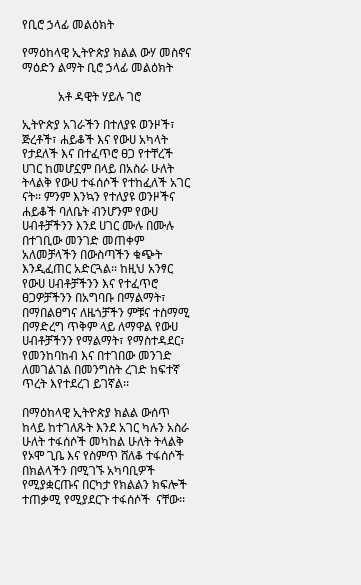የቢሮ ኃላፊ መልዕክት

የማዕከላዊ ኢትዮጵያ ክልል ውሃ መስኖና ማዕድን ልማት ቢሮ ኃላፊ መልዕክት

            አቶ ዳዊት ሃይሉ ገሮ

ኢትዮጵያ አገራችን በተለያዩ ወንዞች፣ ጅረቶች፣ ሐይቆች እና የውሀ አካላት የታደለች እና በተፈጥሮ ፀጋ የተቸረች ሀገር ከመሆኗም በላይ በአስራ ሁለት ትላልቅ የውሀ ተፋሰሶች የተከፈለች አገር ናት፡፡ ምንም እንኳን የተለያዩ ወንዞችና ሐይቆች ባለቤት ብንሆንም የውሀ ሀብቶቻችንን እንደ ሀገር ሙሉ በሙሉ በተገቢው መንገድ መጠቀም አለመቻላችን በውስጣችን ቁጭት እንዲፈጠር አድርጓል፡፡ ከዚህ አንፃር  የውሀ ሀብቶቻችንን እና የተፈጥሮ ፀጋዎቻችንን በአግባቡ በማልማት፣ በማበልፀግና ለዜጎቻችን ምቹና ተስማሚ በማድረግ ጥቅም ላይ ለማዋል የውሀ ሀብቶቻችንን የማልማት፣ የማስተዳደር፣ የመንከባከብ እና በተገበው መንገድ ለመገልገል በመንግስት ረገድ ከፍተኛ ጥረት እየተደረገ ይገኛል፡፡

በማዕከላዊ ኢትዮጵያ ክልል ውሰጥ ከላይ ከተገለጹት እንደ አገር ካሉን አስራ ሁለት ተፋሰሶች መካከል ሁለት ትላልቅ የኦሞ ጊቤ እና የስምጥ ሸለቆ ተፋሰሶች በክልላችን በሚገኙ አካባቢዎች  የሚያቋርጡና በርካታ የክልልን ክፍሎች ተጠቃሚ የሚያደርጉ ተፋሰሶች  ናቸው፡፡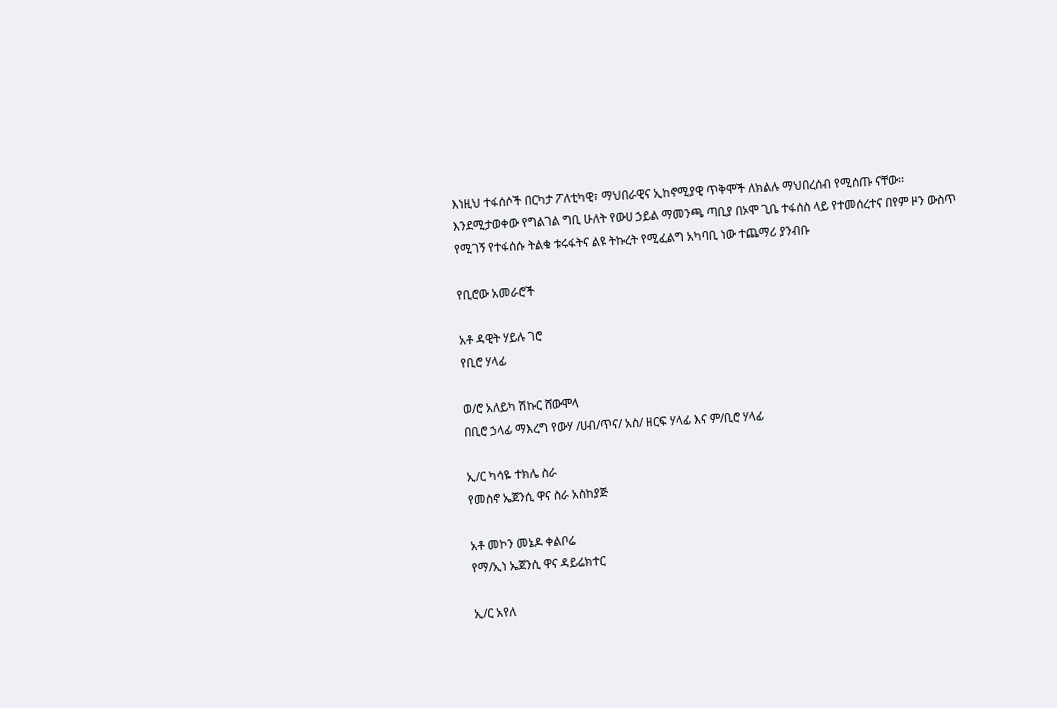እነዚህ ተፋሰሶች በርካታ ፖለቲካዊ፣ ማህበራዊና ኢከኖሚያዊ ጥቅሞች ለክልሉ ማህበረሰብ የሚሰጡ ናቸው፡፡ እንደሚታወቀው የግልገል ግቢ ሁለት የውሀ ኃይል ማመንጫ ጣቢያ በኦሞ ጊቤ ተፋሰስ ላይ የተመሰረተና በየም ዞን ውስጥ የሚገኝ የተፋሰሱ ትልቁ ቱሩፋትና ልዩ ትኩረት የሚፈልግ አካባቢ ነው ተጨማሪ ያንብቡ

የቢሮው አመራሮች

አቶ ዳዊት ሃይሉ ገሮ
የቢሮ ሃላፊ

ወ/ሮ አለይካ ሽኩር ሸውሞላ
በቢሮ ኃላፊ ማእረግ የውሃ /ሀብ/ጥና/ አስ/ ዘርፍ ሃላፊ እና ም/ቢሮ ሃላፊ

ኢ/ር ካሳዬ ተክሌ ስራ
የመስኖ ኤጀንሲ ዋና ስራ አስከያጅ

አቶ መኮን መኔዶ ቀልቦሬ
የማ/ኢነ ኤጀንሲ ዋና ዳይሬክተር

ኢ/ር አየለ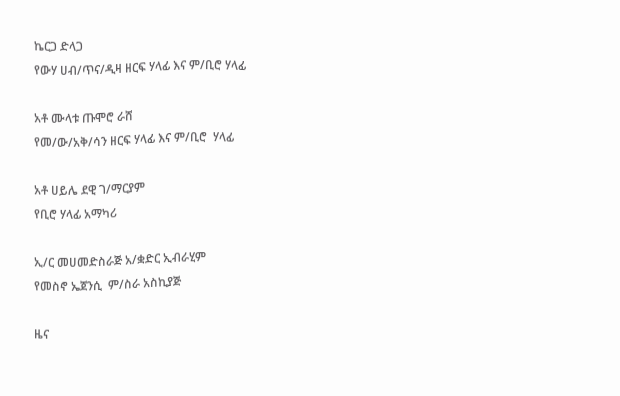ኬርጋ ድላጋ
የውሃ ሀብ/ጥና/ዲዛ ዘርፍ ሃላፊ እና ም/ቢሮ ሃላፊ

አቶ ሙላቱ ጡሞሮ ራሸ
የመ/ው/አቅ/ሳን ዘርፍ ሃላፊ እና ም/ቢሮ  ሃላፊ

አቶ ሀይሌ ደዊ ገ/ማርያም
የቢሮ ሃላፊ አማካሪ

ኢ/ር መሀመድስራጅ አ/ቋድር ኢብራሂም
የመስኖ ኤጀንሲ  ም/ስራ አስኪያጅ

ዜና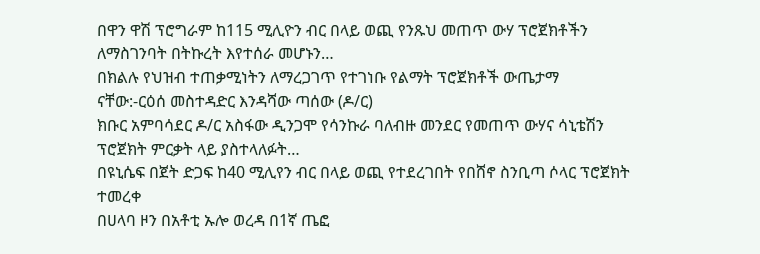በዋን ዋሽ ፕሮግራም ከ115 ሚሊዮን ብር በላይ ወጪ የንጹህ መጠጥ ውሃ ፕሮጀክቶችን ለማስገንባት በትኩረት እየተሰራ መሆኑን…
በክልሉ የህዝብ ተጠቃሚነትን ለማረጋገጥ የተገነቡ የልማት ፕሮጀክቶች ውጤታማ ናቸው:-ርዕሰ መስተዳድር እንዳሻው ጣሰው (ዶ/ር)
ክቡር አምባሳደር ዶ/ር አስፋው ዲንጋሞ የሳንኩራ ባለብዙ መንደር የመጠጥ ውሃና ሳኒቴሽን ፕሮጀክት ምርቃት ላይ ያስተላለፉት…
በዩኒሴፍ በጀት ድጋፍ ከ40 ሚሊየን ብር በላይ ወጪ የተደረገበት የበሸኖ ስንቢጣ ሶላር ፕሮጀክት ተመረቀ
በሀላባ ዞን በአቶቲ ኡሎ ወረዳ በ1ኛ ጤፎ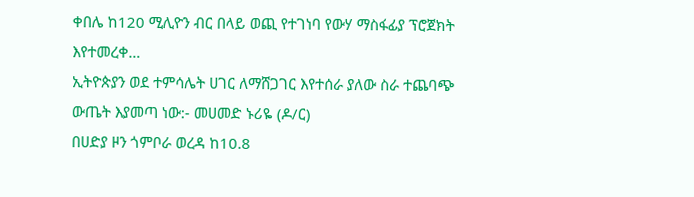ቀበሌ ከ120 ሚሊዮን ብር በላይ ወጪ የተገነባ የውሃ ማስፋፊያ ፕሮጀክት እየተመረቀ…
ኢትዮጵያን ወደ ተምሳሌት ሀገር ለማሸጋገር እየተሰራ ያለው ስራ ተጨባጭ ውጤት እያመጣ ነው:- መሀመድ ኑሪዬ (ዶ/ር)
በሀድያ ዞን ጎምቦራ ወረዳ ከ10.8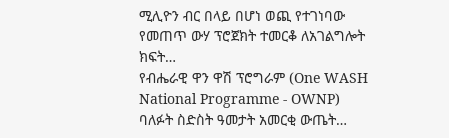ሚሊዮን ብር በላይ በሆነ ወጪ የተገነባው የመጠጥ ውሃ ፕሮጀክት ተመርቆ ለአገልግሎት ክፍት…
የብሔራዊ ዋን ዋሽ ፕሮግራም (One WASH National Programme - OWNP) ባለፉት ስድስት ዓመታት አመርቂ ውጤት…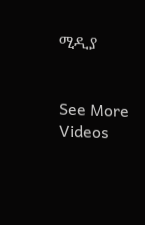ሚዲያ


See More Videos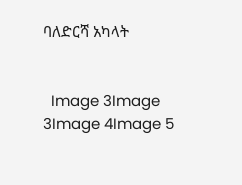ባለድርሻ አካላት


  Image 3Image 3Image 4Image 5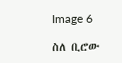Image 6

ስለ ቢሮው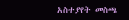አስተያየት መስጫ